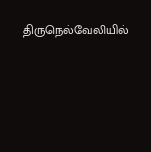திருநெல்வேலியில்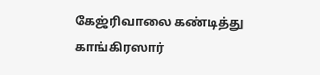கேஜ்ரிவாலை கண்டித்து காங்கிரஸார்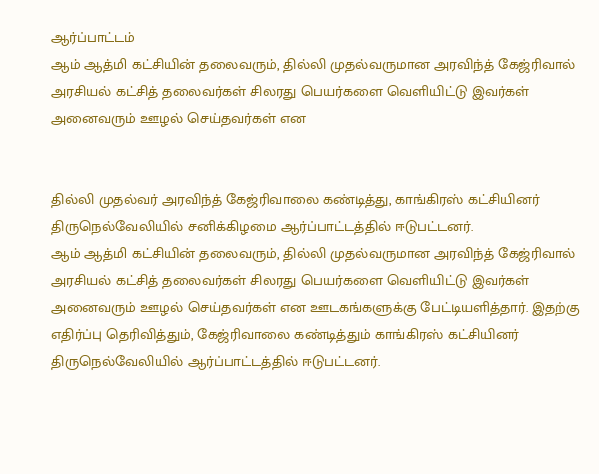ஆர்ப்பாட்டம்
ஆம் ஆத்மி கட்சியின் தலைவரும், தில்லி முதல்வருமான அரவிந்த் கேஜ்ரிவால் அரசியல் கட்சித் தலைவர்கள் சிலரது பெயர்களை வெளியிட்டு இவர்கள் அனைவரும் ஊழல் செய்தவர்கள் என


தில்லி முதல்வர் அரவிந்த் கேஜ்ரிவாலை கண்டித்து, காங்கிரஸ் கட்சியினர் திருநெல்வேலியில் சனிக்கிழமை ஆர்ப்பாட்டத்தில் ஈடுபட்டனர்.
ஆம் ஆத்மி கட்சியின் தலைவரும், தில்லி முதல்வருமான அரவிந்த் கேஜ்ரிவால் அரசியல் கட்சித் தலைவர்கள் சிலரது பெயர்களை வெளியிட்டு இவர்கள் அனைவரும் ஊழல் செய்தவர்கள் என ஊடகங்களுக்கு பேட்டியளித்தார். இதற்கு எதிர்ப்பு தெரிவித்தும், கேஜ்ரிவாலை கண்டித்தும் காங்கிரஸ் கட்சியினர் திருநெல்வேலியில் ஆர்ப்பாட்டத்தில் ஈடுபட்டனர்.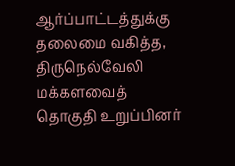ஆர்ப்பாட்டத்துக்கு தலைமை வகித்த, திருநெல்வேலி மக்களவைத் தொகுதி உறுப்பினர்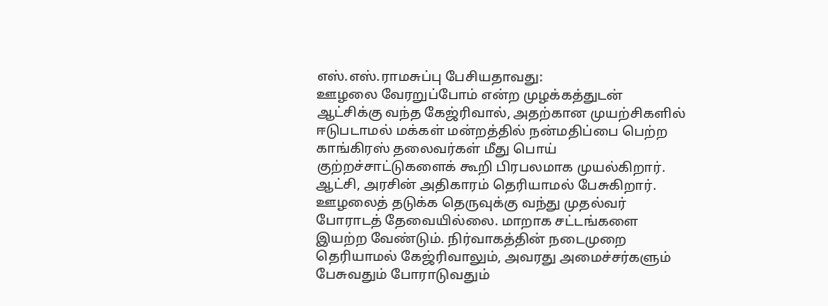எஸ்.எஸ்.ராமசுப்பு பேசியதாவது:
ஊழலை வேரறுப்போம் என்ற முழக்கத்துடன் ஆட்சிக்கு வந்த கேஜ்ரிவால், அதற்கான முயற்சிகளில் ஈடுபடாமல் மக்கள் மன்றத்தில் நன்மதிப்பை பெற்ற காங்கிரஸ் தலைவர்கள் மீது பொய் குற்றச்சாட்டுகளைக் கூறி பிரபலமாக முயல்கிறார். ஆட்சி, அரசின் அதிகாரம் தெரியாமல் பேசுகிறார். ஊழலைத் தடுக்க தெருவுக்கு வந்து முதல்வர் போராடத் தேவையில்லை. மாறாக சட்டங்களை இயற்ற வேண்டும். நிர்வாகத்தின் நடைமுறை தெரியாமல் கேஜ்ரிவாலும், அவரது அமைச்சர்களும் பேசுவதும் போராடுவதும்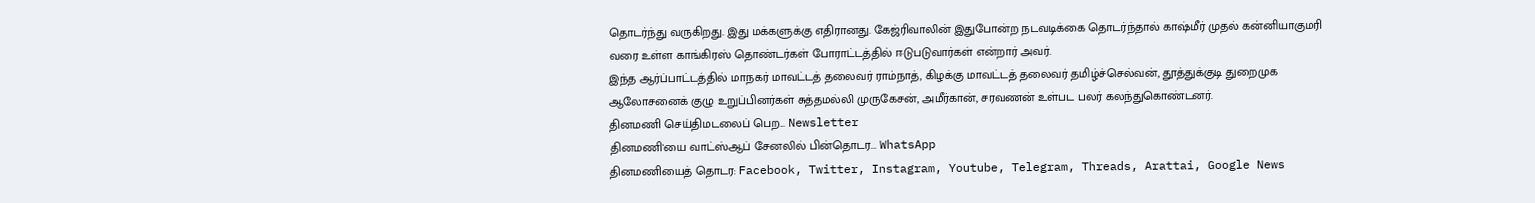தொடர்ந்து வருகிறது. இது மக்களுக்கு எதிரானது. கேஜ்ரிவாலின் இதுபோன்ற நடவடிக்கை தொடர்ந்தால் காஷ்மீர் முதல் கன்னியாகுமரி வரை உள்ள காங்கிரஸ் தொண்டர்கள் போராட்டத்தில் ஈடுபடுவார்கள் என்றார் அவர்.
இந்த ஆர்ப்பாட்டத்தில் மாநகர் மாவட்டத் தலைவர் ராம்நாத், கிழக்கு மாவட்டத் தலைவர் தமிழ்ச்செல்வன், தூத்துக்குடி துறைமுக ஆலோசனைக் குழு உறுப்பினர்கள் சுத்தமல்லி முருகேசன், அமீர்கான், சரவணன் உள்பட பலர் கலந்துகொண்டனர்.
தினமணி செய்திமடலைப் பெற... Newsletter
தினமணி'யை வாட்ஸ்ஆப் சேனலில் பின்தொடர... WhatsApp
தினமணியைத் தொடர: Facebook, Twitter, Instagram, Youtube, Telegram, Threads, Arattai, Google News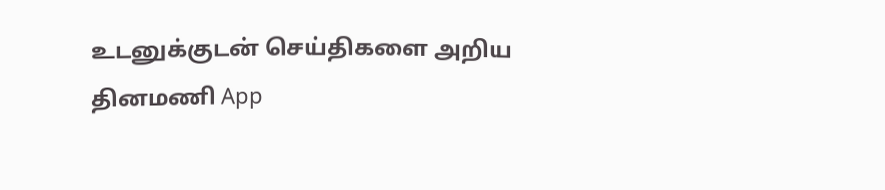உடனுக்குடன் செய்திகளை அறிய தினமணி App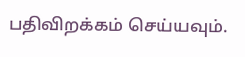பதிவிறக்கம் செய்யவும்.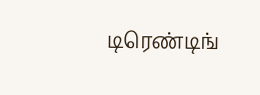டிரெண்டிங்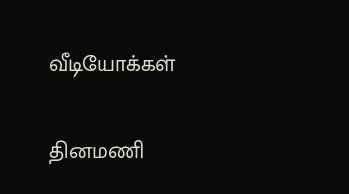வீடியோக்கள்

தினமணி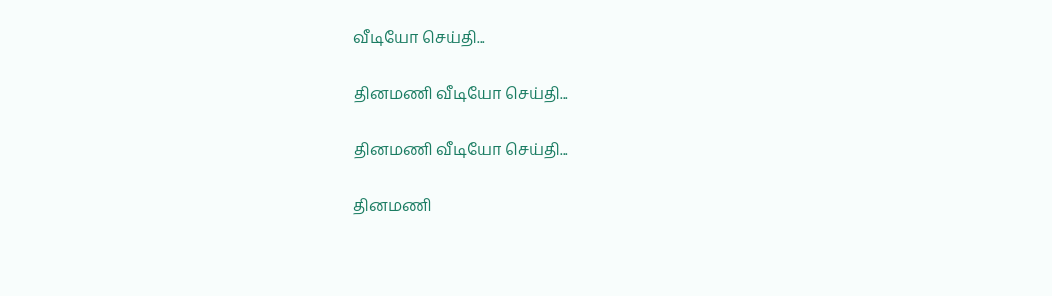வீடியோ செய்தி...

தினமணி வீடியோ செய்தி...

தினமணி வீடியோ செய்தி...

தினமணி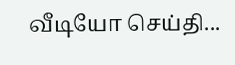வீடியோ செய்தி...